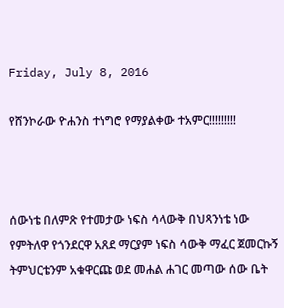Friday, July 8, 2016

የሸንኮራው ዮሐንስ ተነግሮ የማያልቀው ተአምር!!!!!!!!!



ሰውነቴ በለምጽ የተመታው ነፍስ ሳላውቅ በህጻንነቴ ነው የምትለዋ የጎንደርዋ አጸደ ማርያም ነፍስ ሳውቅ ማፈር ጀመርኩኝ ትምህርቴንም አቁዋርጩ ወደ መሐል ሐገር መጣው ሰው ቤት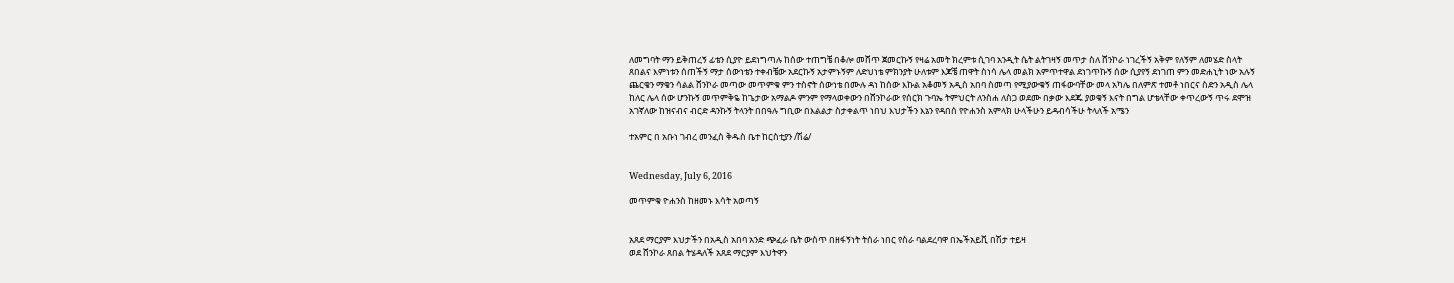ለመግባት ማን ይቅጠረኝ ፊቴን ሲያዮ ይደነግጣሉ ከሰው ተጠግቼ በቆሎ መሸጥ ጀመርኩኝ የዛሬ አመት ክረምቱ ሲገባ አንዲት ሴት ልትገዛኝ መጥታ ስለ ሸንኮራ ነገረችኝ አቅም የለኝም ለመሄድ ስላት ጸበልና እምነቱን ሰጠችኝ ማታ ሰውነቴን ተቀብቼው አደርኩኝ አታምኑኝም ለድህነቴ ምክንያት ሁለቱም እጆቼ ጠዋት ስነሳ ሌላ መልክ አምጥተዋል ደነገጥኩኝ ሰው ሲያየኝ ደነገጠ ምን መድሐኒት ነው አሉኝ ጨርቄን ማቄን ሳልል ሸንኮራ መጣው መጥምቁ ምን ተስኖት ሰውነቴ በሙሉ ዳነ ከሰው እኩል አቆመኝ አዲስ አበባ ስመጣ የሚያውቁኝ ጠፋውባቸው መላ አካሌ በለምጽ ተመቶ ነበርና ስድን አዲስ ሌላ ከለር ሌላ ሰው ሆንኩኝ መጥምቅዬ ከጌታው አማልዶ ምንም የማላወቀውን በሸንኮራው የሰርክ ጉባኤ ትምህርት ለንስሐ ለስጋ ወደሙ በቃው እደጁ ያወቁኝ እናት በግል ሆቴላቸው ቀጥረውኝ ጥሩ ደሞዝ አገኛለው ከዝናብና ብርድ ዳንኩኝ ትላንት በበዓሉ ግቢው በእልልታ ስታቀልጥ ነበህ እህታችን እኔን የዳበሰ የዮሐንስ አምላክ ሁላችሁን ይዳብሳችሁ ትላለች አሜን

ተአምር በ አቡነ ገብረ መንፈስ ቅዱስ ቤተ ከርስቲያን /ሽሬ/


Wednesday, July 6, 2016

መጥምቁ ዮሐንስ ከዘመኑ እሳት አወጣኝ


አጸደ ማርያም እህታችን በአዲስ አበባ አንድ ጭፈራ ቤት ውስጥ በዘፋኝነት ትሰራ ነበር የስራ ባልደረባዋ በኤችአይቪ በሽታ ተይዛ
ወደ ሸንኮራ ጸበል ትሄዳለች አጸደ ማርያም እህትዋን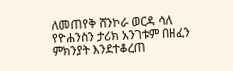ለመጠየቅ ሸንኮራ ወርዳ ሳለ የዮሐንስን ታሪክ አንገቱም በዘፈን ምክንያት እንደተቆረጠ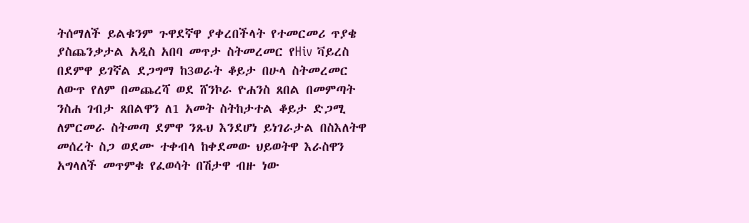ትሰማለች ይልቁንም ጉዋደኛዋ ያቀረበችላት የተመርመሪ ጥያቄ ያስጨንቃታል አዲስ አበባ መጥታ ስትመረመር የHiv ቫይረስ በደምዋ ይገኛል ደጋግማ ከ3ወራት ቆይታ በሁላ ስትመረመር ለውጥ የለም በመጨረሻ ወደ ሸንኮራ ዮሐንስ ጸበል በመምጣት ንስሐ ገብታ ጸበልዋን ለ1 አመት ስትከታተል ቆይታ ድጋሚ ለምርመራ ስትመጣ ደምዋ ንጹህ እንደሆነ ይነገራታል በስእለትዋ መሰረት ስጋ ወደሙ ተቀብላ ከቀደመው ህይወትዋ እራስዋን አግላለች መጥምቁ የፈወሳት በሽታዋ ብዙ ነው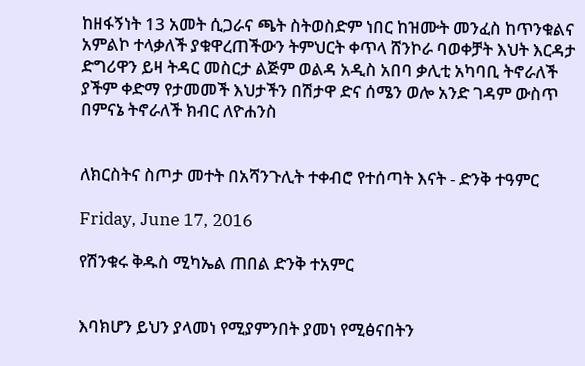ከዘፋኝነት 13 አመት ሲጋራና ጫት ስትወስድም ነበር ከዝሙት መንፈስ ከጥንቁልና አምልኮ ተላቃለች ያቁዋረጠችውን ትምህርት ቀጥላ ሸንኮራ ባወቀቻት እህት እርዳታ ድግሪዋን ይዛ ትዳር መስርታ ልጅም ወልዳ አዲስ አበባ ቃሊቲ አካባቢ ትኖራለች ያችም ቀድማ የታመመች እህታችን በሽታዋ ድና ሰሜን ወሎ አንድ ገዳም ውስጥ በምናኔ ትኖራለች ክብር ለዮሐንስ


ለክርስትና ስጦታ መተት በአሻንጉሊት ተቀብሮ የተሰጣት እናት - ድንቅ ተዓምር

Friday, June 17, 2016

የሽንቁሩ ቅዱስ ሚካኤል ጠበል ድንቅ ተአምር


እባክሆን ይህን ያላመነ የሚያምንበት ያመነ የሚፅናበትን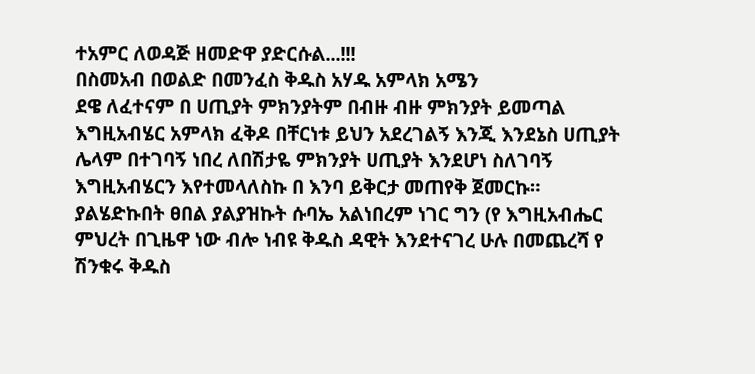ተአምር ለወዳጅ ዘመድዋ ያድርሱል...!!!
በስመአብ በወልድ በመንፈስ ቅዱስ አሃዱ አምላክ አሜን
ደዌ ለፈተናም በ ሀጢያት ምክንያትም በብዙ ብዙ ምክንያት ይመጣል እግዚአብሄር አምላክ ፈቅዶ በቸርነቱ ይህን አደረገልኝ እንጂ እንደኔስ ሀጢያት ሌላም በተገባኝ ነበረ ለበሽታዬ ምክንያት ሀጢያት እንደሆነ ስለገባኝ እግዚአብሄርን እየተመላለስኩ በ እንባ ይቅርታ መጠየቅ ጀመርኩ።
ያልሄድኩበት ፀበል ያልያዝኩት ሱባኤ አልነበረም ነገር ግን (የ እግዚአብሔር ምህረት በጊዜዋ ነው ብሎ ነብዩ ቅዱስ ዳዊት እንደተናገረ ሁሉ በመጨረሻ የ ሽንቁሩ ቅዱስ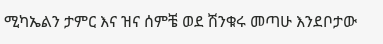ሚካኤልን ታምር እና ዝና ሰምቼ ወደ ሽንቁሩ መጣሁ እንደቦታው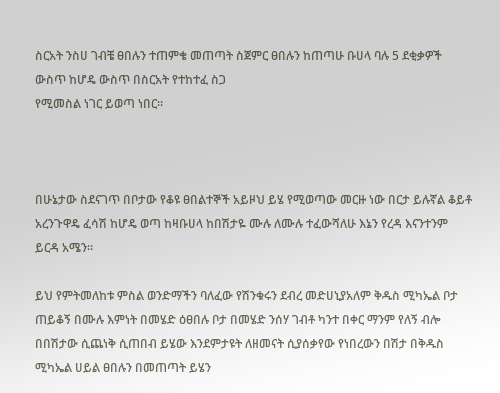ስርአት ንስሀ ገብቼ ፀበሉን ተጠምቄ መጠጣት ስጀምር ፀበሉን ከጠጣሁ ቡሀላ ባሉ 5 ደቂቃዎች ውስጥ ከሆዴ ውስጥ በስርአት የተከተፈ ስጋ
የሚመስል ነገር ይወጣ ነበር።



በሁኔታው ስደናገጥ በቦታው የቆዩ ፀበልተኞች አይዞህ ይሄ የሚወጣው መርዙ ነው በርታ ይሉኛል ቆይቶ አረንጉዋዴ ፈሳሽ ከሆዴ ወጣ ከዛቡሀላ ከበሽታዬ ሙሉ ለሙሉ ተፈውሻለሁ እኔን የረዳ እናንተንም ይርዳ አሜን።

ይህ የምትመለከቱ ምስል ወንድማችን ባለፈው የሽንቁሩን ደብረ መድሀኒያአለም ቅዱስ ሚካኤል ቦታ ጠይቆኝ በሙሉ እምነት በመሄድ ዕፀበሉ ቦታ በመሄድ ንሰሃ ገብቶ ካንተ በቀር ማንም የለኝ ብሎ በበሽታው ሲጨነቅ ሲጠበብ ይሄው እንደምታዩት ለዘመናት ሲያሰቃየው የነበረውን በሽታ በቅዱስ ሚካኤል ሀይል ፀበሉን በመጠጣት ይሄን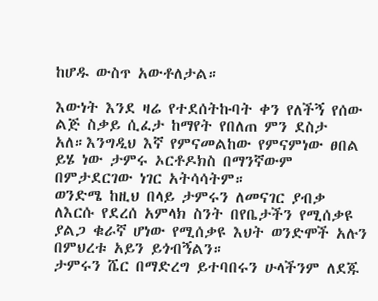ከሆዱ ውስጥ አውቶለታል።

እውነት እንደ ዛሬ የተደሰትኩባት ቀን የለችኝ የሰው ልጅ ስቃይ ሲፈታ ከማየት የበለጠ ምን ደስታ አለ።እንግዲህ እኛ የምናመልከው የምናምነው ፀበል ይሄ ነው ታምሩ ኦርቶዶክስ በማንኛውም በምታደርገው ነገር አትሳሳትም።
ወንድሜ ከዚህ በላይ ታምሩን ለመናገር ያብቃ ለእርሱ የደረሰ አምላክ ስንት በየቤታችን የሚሰቃዩ ያልጋ ቁራኛ ሆነው የሚሰቃዩ እህት ወንድሞች አሉን በምህረቱ አይን ይጎብኝልን።
ታምሩን ሼር በማድረግ ይተባበሩን ሁላችንም ለደጁ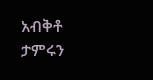አብቅቶ ታምሩን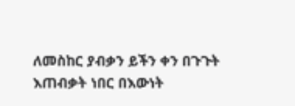ለመስከር ያብቃን ይችን ቀን በጉጉት እጠብቃት ነበር በእውነት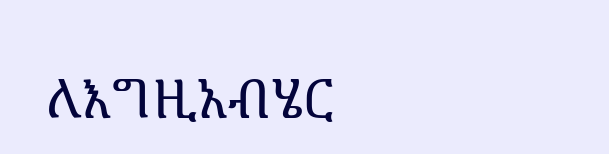ለእግዚአብሄር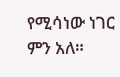የሚሳነው ነገር ምን አለ።